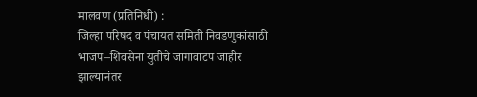मालवण (प्रतिनिधी) :
जिल्हा परिषद व पंचायत समिती निवडणुकांसाठी भाजप–शिवसेना युतीचे जागावाटप जाहीर झाल्यानंतर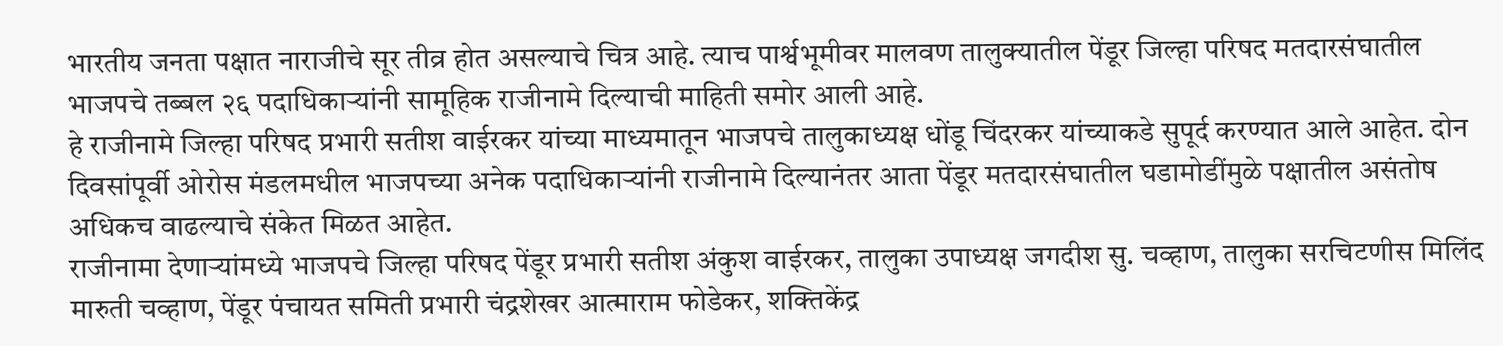भारतीय जनता पक्षात नाराजीचे सूर तीव्र होत असल्याचे चित्र आहे. त्याच पार्श्वभूमीवर मालवण तालुक्यातील पेंडूर जिल्हा परिषद मतदारसंघातील भाजपचे तब्बल २६ पदाधिकाऱ्यांनी सामूहिक राजीनामे दिल्याची माहिती समोर आली आहे.
हे राजीनामे जिल्हा परिषद प्रभारी सतीश वाईरकर यांच्या माध्यमातून भाजपचे तालुकाध्यक्ष धोंडू चिंदरकर यांच्याकडे सुपूर्द करण्यात आले आहेत. दोन दिवसांपूर्वी ओरोस मंडलमधील भाजपच्या अनेक पदाधिकाऱ्यांनी राजीनामे दिल्यानंतर आता पेंडूर मतदारसंघातील घडामोडींमुळे पक्षातील असंतोष अधिकच वाढल्याचे संकेत मिळत आहेत.
राजीनामा देणाऱ्यांमध्ये भाजपचे जिल्हा परिषद पेंडूर प्रभारी सतीश अंकुश वाईरकर, तालुका उपाध्यक्ष जगदीश सु. चव्हाण, तालुका सरचिटणीस मिलिंद मारुती चव्हाण, पेंडूर पंचायत समिती प्रभारी चंद्रशेखर आत्माराम फोडेकर, शक्तिकेंद्र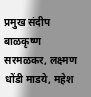प्रमुख संदीप बाळकृष्ण सरमळकर, लक्ष्मण धोंडी माडये, महेश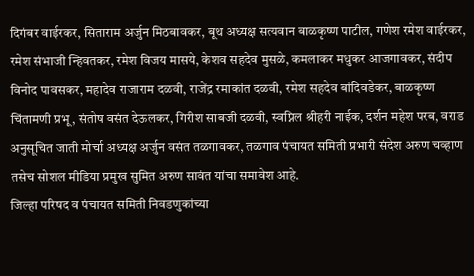दिगंबर वाईरकर, सिताराम अर्जुन मिठबावकर, बूथ अध्यक्ष सत्यवान बाळकृष्ण पाटील, गणेश रमेश वाईरकर, रमेश संभाजी न्हिवतकर, रमेश विजय मासये, केशव सहदेव मुसळे, कमलाकर मधुकर आजगावकर, संदीप विनोद पावसकर, महादेव राजाराम दळवी, राजेंद्र रमाकांत दळवी, रमेश सहदेव बांदिवडेकर, बाळकृष्ण चिंतामणी प्रभू, संतोष वसंत देऊलकर, गिरीश साबजी दळवी, स्वप्निल श्रीहरी नाईक, दर्शन महेश परब, वराड अनुसूचित जाती मोर्चा अध्यक्ष अर्जुन वसंत तळगावकर, तळगाव पंचायत समिती प्रभारी संदेश अरुण चव्हाण तसेच सोशल मीडिया प्रमुख सुमित अरुण सावंत यांचा समावेश आहे.
जिल्हा परिषद व पंचायत समिती निवडणुकांच्या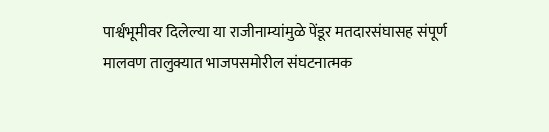पार्श्वभूमीवर दिलेल्या या राजीनाम्यांमुळे पेंडूर मतदारसंघासह संपूर्ण मालवण तालुक्यात भाजपसमोरील संघटनात्मक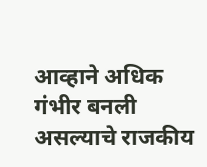आव्हाने अधिक गंभीर बनली असल्याचे राजकीय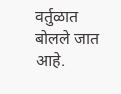वर्तुळात बोलले जात आहे.